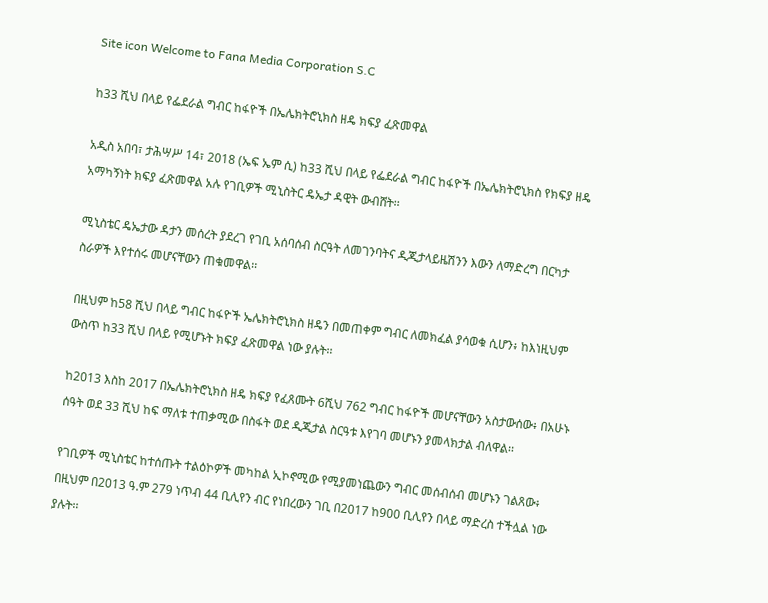Site icon Welcome to Fana Media Corporation S.C

ከ33 ሺህ በላይ የፌደራል ግብር ከፋዮች በኤሌክትሮኒክስ ዘዴ ክፍያ ፈጽመዋል

አዲስ አበባ፣ ታሕሣሥ 14፣ 2018 (ኤፍ ኤም ሲ) ከ33 ሺህ በላይ የፌደራል ግብር ከፋዮች በኤሌክትሮኒክስ የክፍያ ዘዴ አማካኝነት ክፍያ ፈጽመዋል አሉ የገቢዎች ሚኒስትር ዴኤታ ዳዊት ውብሸት፡፡

ሚኒስቴር ዴኤታው ዳታን መሰረት ያደረገ የገቢ አሰባሰብ ስርዓት ለመገንባትና ዲጂታላይዜሽንን እውን ለማድረግ በርካታ ስራዎች እየተሰሩ መሆናቸውን ጠቁመዋል፡፡

በዚህም ከ58 ሺህ በላይ ግብር ከፋዮች ኤሌክትሮኒክስ ዘዴን በመጠቀም ግብር ለመክፈል ያሳወቁ ሲሆን፥ ከእነዚህም ውስጥ ከ33 ሺህ በላይ የሚሆኑት ክፍያ ፈጽመዋል ነው ያሉት፡፡

ከ2013 እስከ 2017 በኤሌክትሮኒክስ ዘዴ ክፍያ የፈጸሙት 6ሺህ 762 ግብር ከፋዮች መሆናቸውን አስታውሰው፥ በአሁኑ ሰዓት ወደ 33 ሺህ ከፍ ማለቱ ተጠቃሚው በስፋት ወደ ዲጂታል ስርዓቱ እየገባ መሆኑን ያመላክታል ብለዋል፡፡

የገቢዎች ሚኒስቴር ከተሰጡት ተልዕኮዎች መካከል ኢኮኖሚው የሚያመነጨውን ግብር መሰብሰብ መሆኑን ገልጸው፥ በዚህም በ2013 ዓ.ም 279 ነጥብ 44 ቢሊየን ብር የነበረውን ገቢ በ2017 ከ900 ቢሊየን በላይ ማድረስ ተችሏል ነው ያሉት፡፡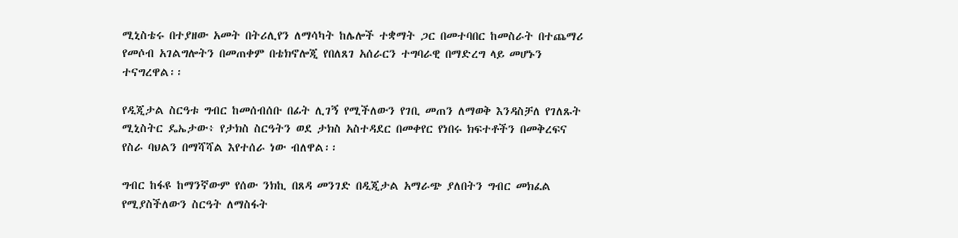ሚኒስቴሩ በተያዘው አመት በትሪሊየን ለማሳካት ከሌሎች ተቋማት ጋር በመተባበር ከመስራት በተጨማሪ የመሶብ አገልግሎትን በመጠቀም በቴክኖሎጂ የበለጸገ አሰራርን ተግባራዊ በማድረግ ላይ መሆኑን ተናግረዋል፡፡

የዲጂታል ስርዓቱ ግብር ከመሰብሰቡ በፊት ሊገኝ የሚችለውን የገቢ መጠን ለማወቅ እንዳስቻለ የገለጹት ሚኒስትር ዴኤታው፥ የታክስ ስርዓትን ወደ ታክስ አስተዳደር በመቀየር የነበሩ ክፍተቶችን በመቅረፍና የስራ ባህልን በማሻሻል እየተሰራ ነው ብለዋል፡፡

ግብር ከፋዩ ከማንኛውም የሰው ንክኪ በጸዳ መንገድ በዲጂታል አማራጭ ያለበትን ግብር መክፈል የሚያስችለውን ስርዓት ለማስፋት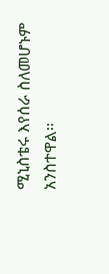ሚኒስቴሩ እየሰራ ስለመሆኑም አንስተዋል፡፡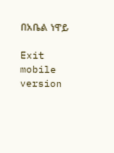በአቤል ነዋይ

Exit mobile version